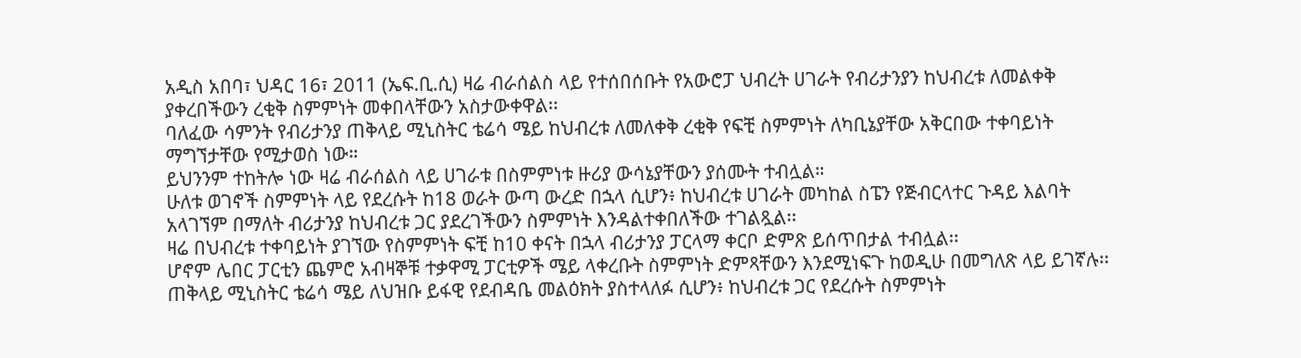አዲስ አበባ፣ ህዳር 16፣ 2011 (ኤፍ.ቢ.ሲ) ዛሬ ብራሰልስ ላይ የተሰበሰቡት የአውሮፓ ህብረት ሀገራት የብሪታንያን ከህብረቱ ለመልቀቅ ያቀረበችውን ረቂቅ ስምምነት መቀበላቸውን አስታውቀዋል፡፡
ባለፈው ሳምንት የብሪታንያ ጠቅላይ ሚኒስትር ቴሬሳ ሜይ ከህብረቱ ለመለቀቅ ረቂቅ የፍቺ ስምምነት ለካቢኔያቸው አቅርበው ተቀባይነት ማግኘታቸው የሚታወስ ነው።
ይህንንም ተከትሎ ነው ዛሬ ብራሰልስ ላይ ሀገራቱ በስምምነቱ ዙሪያ ውሳኔያቸውን ያሰሙት ተብሏል።
ሁለቱ ወገኖች ስምምነት ላይ የደረሱት ከ18 ወራት ውጣ ውረድ በኋላ ሲሆን፥ ከህብረቱ ሀገራት መካከል ስፔን የጅብርላተር ጉዳይ እልባት አላገኘም በማለት ብሪታንያ ከህብረቱ ጋር ያደረገችውን ስምምነት እንዳልተቀበለችው ተገልጿል፡፡
ዛሬ በህብረቱ ተቀባይነት ያገኘው የስምምነት ፍቺ ከ10 ቀናት በኋላ ብሪታንያ ፓርላማ ቀርቦ ድምጽ ይሰጥበታል ተብሏል፡፡
ሆኖም ሌበር ፓርቲን ጨምሮ አብዛኞቹ ተቃዋሚ ፓርቲዎች ሜይ ላቀረቡት ስምምነት ድምጻቸውን እንደሚነፍጉ ከወዲሁ በመግለጽ ላይ ይገኛሉ፡፡
ጠቅላይ ሚኒስትር ቴሬሳ ሜይ ለህዝቡ ይፋዊ የደብዳቤ መልዕክት ያስተላለፉ ሲሆን፥ ከህብረቱ ጋር የደረሱት ስምምነት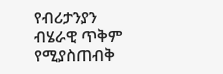የብሪታንያን ብሄራዊ ጥቅም የሚያስጠብቅ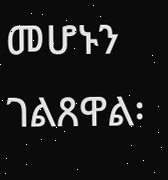መሆኑን ገልጸዋል፡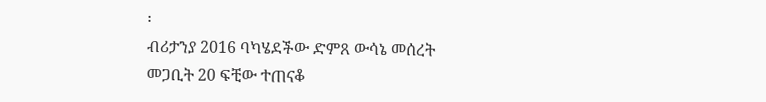፡
ብሪታንያ 2016 ባካሄደችው ድምጸ ውሳኔ መሰረት መጋቢት 20 ፍቺው ተጠናቆ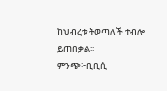ከህብረቱ ትወጣለች ተብሎ ይጠበቃል፡፡
ምንጭ፦ቢቢሲ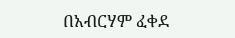በአብርሃም ፈቀደ